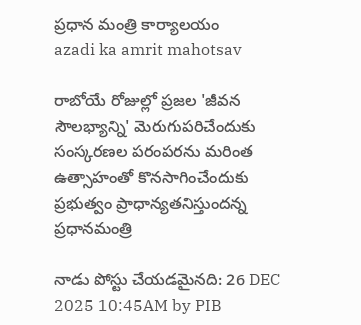ప్రధాన మంత్రి కార్యాలయం
azadi ka amrit mahotsav

రాబోయే రోజుల్లో ప్రజల 'జీవన సౌలభ్యాన్ని' మెరుగుపరిచేందుకు సంస్కరణల పరంపరను మరింత ఉత్సాహంతో కొనసాగించేందుకు ప్రభుత్వం ప్రాధాన్యతనిస్తుందన్న ప్రధానమంత్రి

నాడు పోస్టు చేయడమైనది: 26 DEC 2025 10:45AM by PIB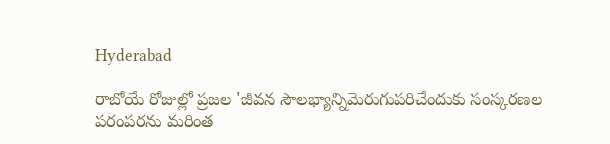Hyderabad

రాబోయే రోజుల్లో ప్రజల 'జీవన సౌలభ్యాన్నిమెరుగుపరిచేందుకు సంస్కరణల పరంపరను మరింత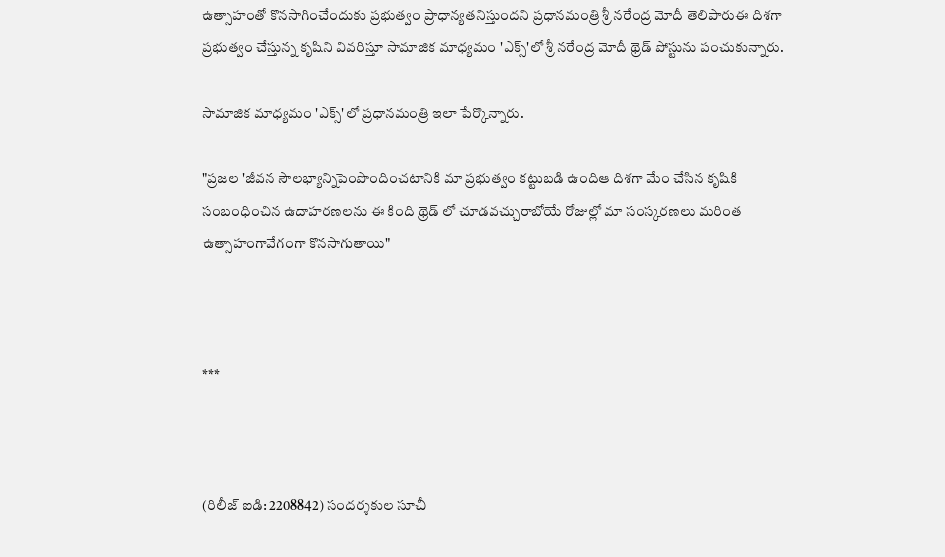ఉత్సాహంతో కొనసాగించేందుకు ప్రభుత్వం ప్రాధాన్యతనిస్తుందని ప్రధానమంత్రి శ్రీ నరేంద్ర మోదీ తెలిపారుఈ దిశగా ప్రభుత్వం చేస్తున్న కృషిని వివరిస్తూ సామాజిక మాధ్యమం 'ఎక్స్'లో శ్రీ నరేంద్ర మోదీ థ్రెడ్ పోస్టును పంచుకున్నారు.

సామాజిక మాధ్యమం 'ఎక్స్'లో ప్రధానమంత్రి ఇలా పేర్కొన్నారు.

"ప్రజల 'జీవన సౌలభ్యాన్నిపెంపొందించటానికి మా ప్రభుత్వం కట్టుబడి ఉందిఆ దిశగా మేం చేసిన కృషికి సంబంధించిన ఉదాహరణలను ఈ కింది థ్రెడ్ లో చూడవచ్చురాబోయే రోజుల్లో మా సంస్కరణలు మరింత ఉత్సాహంగావేగంగా కొనసాగుతాయి"



***



(రిలీజ్ ఐడి: 2208842) సందర్శకుల సూచీ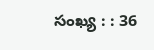సంఖ్య : : 36